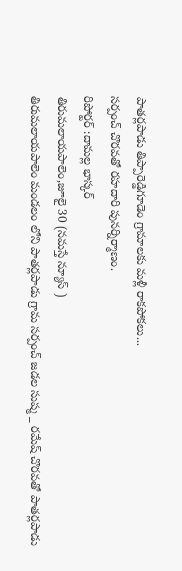పాతర్లపాడు తిప్పారెడ్డిగూడెం గ్రామాలకు మళ్లీ రాకపోకలు...
సర్పంచ్ చొరవతో రహదారి పునర్నిర్మాణం.
రిపోర్టర్ :దామల్ల భాస్కర్
తిరుమలాయపాలెం,జూలై 30 (నమస్తే న్యూస్ )
తిరుమలాయపాలెం మండలం లోని పాతర్లపాడు గ్రామ సర్పంచ్ జడల సుష్మ _ రమేష్ చొరవతో పాతర్లపాడు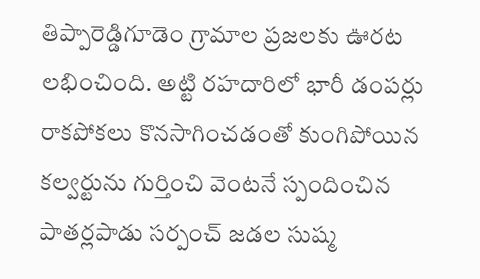తిప్పారెడ్డిగూడెం గ్రామాల ప్రజలకు ఊరట లభించింది. అట్టి రహదారిలో భారీ డంపర్లు రాకపోకలు కొనసాగించడంతో కుంగిపోయిన కల్వర్టును గుర్తించి వెంటనే స్పందించిన పాతర్లపాడు సర్పంచ్ జడల సుష్మ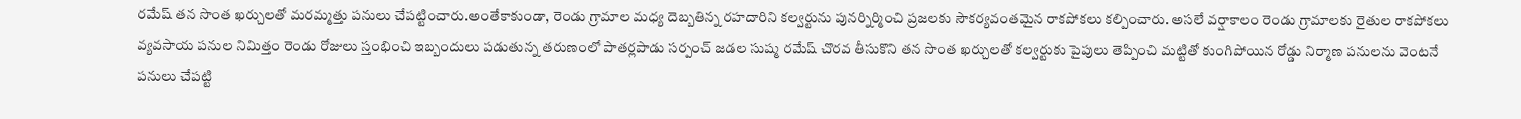రమేష్ తన సొంత ఖర్చులతో మరమ్మత్తు పనులు చేపట్టించారు.అంతేకాకుండా, రెండు గ్రామాల మధ్య దెబ్బతిన్న రహదారిని కల్వర్టును పునర్నిర్మించి ప్రజలకు సౌకర్యవంతమైన రాకపోకలు కల్పించారు. అసలే వర్షాకాలం రెండు గ్రామాలకు రైతుల రాకపోకలు వ్యవసాయ పనుల నిమిత్తం రెండు రోజులు స్తంభించి ఇబ్బందులు పడుతున్న తరుణంలో పాతర్లపాడు సర్పంచ్ జడల సుష్మ రమేష్ చొరవ తీసుకొని తన సొంత ఖర్చులతో కల్వర్టుకు పైపులు తెప్పించి మట్టితో కుంగిపోయిన రోడ్డు నిర్మాణ పనులను వెంటనే పనులు చేపట్టి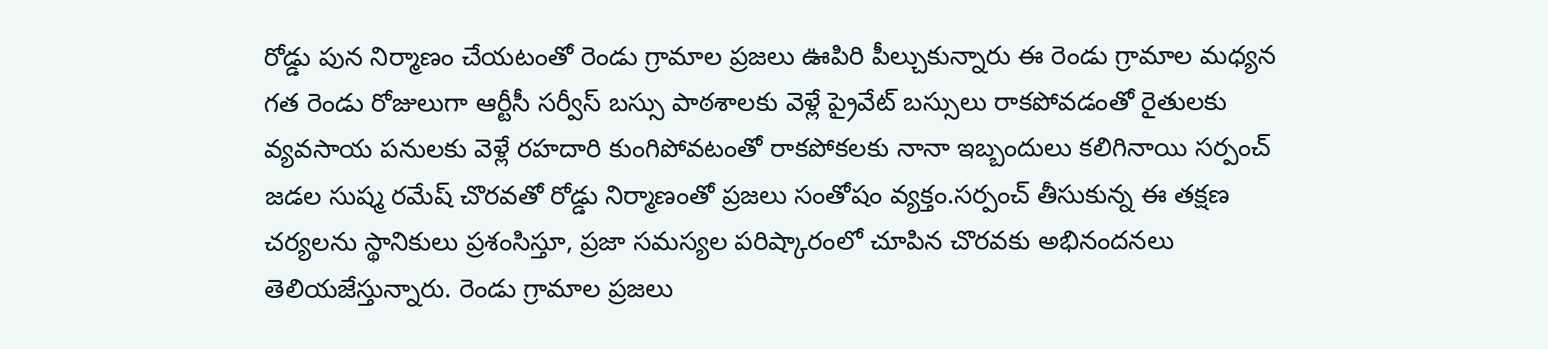రోడ్డు పున నిర్మాణం చేయటంతో రెండు గ్రామాల ప్రజలు ఊపిరి పీల్చుకున్నారు ఈ రెండు గ్రామాల మధ్యన గత రెండు రోజులుగా ఆర్టీసీ సర్వీస్ బస్సు పాఠశాలకు వెళ్లే ప్రైవేట్ బస్సులు రాకపోవడంతో రైతులకు వ్యవసాయ పనులకు వెళ్లే రహదారి కుంగిపోవటంతో రాకపోకలకు నానా ఇబ్బందులు కలిగినాయి సర్పంచ్ జడల సుష్మ రమేష్ చొరవతో రోడ్డు నిర్మాణంతో ప్రజలు సంతోషం వ్యక్తం.సర్పంచ్ తీసుకున్న ఈ తక్షణ చర్యలను స్థానికులు ప్రశంసిస్తూ, ప్రజా సమస్యల పరిష్కారంలో చూపిన చొరవకు అభినందనలు తెలియజేస్తున్నారు. రెండు గ్రామాల ప్రజలు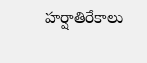హర్షాతిరేకాలు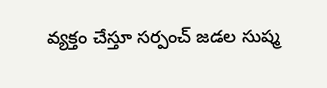వ్యక్తం చేస్తూ సర్పంచ్ జడల సుష్మ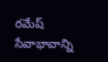రమేష్ సేవాభావాన్ని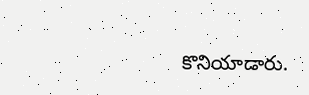కొనియాడారు.